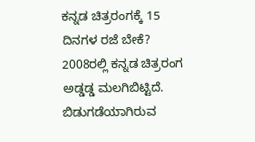ಕನ್ನಡ ಚಿತ್ರರಂಗಕ್ಕೆ 15 ದಿನಗಳ ರಜೆ ಬೇಕೆ?
2008ರಲ್ಲಿ ಕನ್ನಡ ಚಿತ್ರರಂಗ ಅಡ್ಡಡ್ಡ ಮಲಗಿಬಿಟ್ಟಿದೆ. ಬಿಡುಗಡೆಯಾಗಿರುವ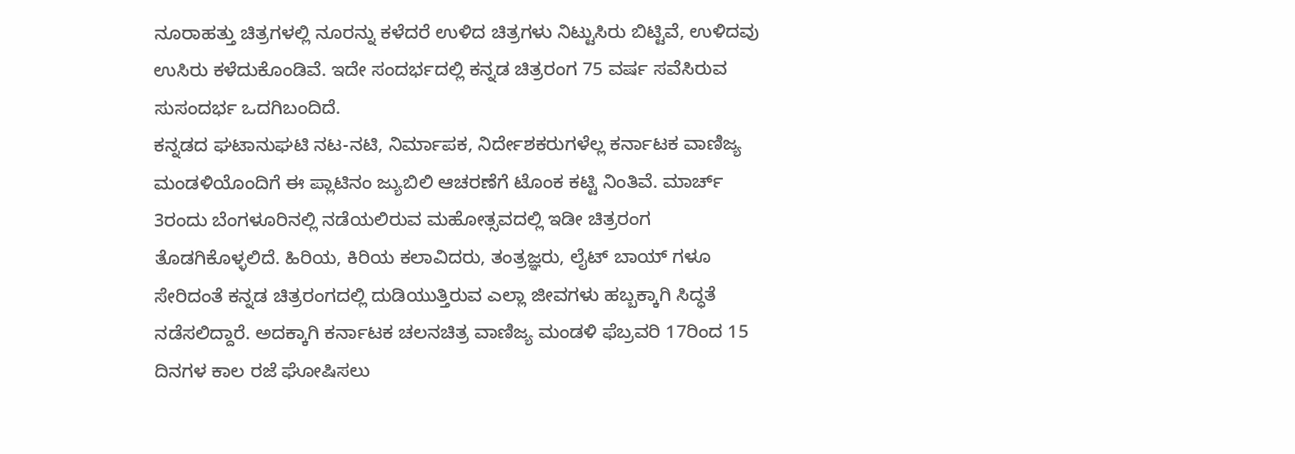ನೂರಾಹತ್ತು ಚಿತ್ರಗಳಲ್ಲಿ ನೂರನ್ನು ಕಳೆದರೆ ಉಳಿದ ಚಿತ್ರಗಳು ನಿಟ್ಟುಸಿರು ಬಿಟ್ಟಿವೆ, ಉಳಿದವು ಉಸಿರು ಕಳೆದುಕೊಂಡಿವೆ. ಇದೇ ಸಂದರ್ಭದಲ್ಲಿ ಕನ್ನಡ ಚಿತ್ರರಂಗ 75 ವರ್ಷ ಸವೆಸಿರುವ ಸುಸಂದರ್ಭ ಒದಗಿಬಂದಿದೆ.
ಕನ್ನಡದ ಘಟಾನುಘಟಿ ನಟ-ನಟಿ, ನಿರ್ಮಾಪಕ, ನಿರ್ದೇಶಕರುಗಳೆಲ್ಲ ಕರ್ನಾಟಕ ವಾಣಿಜ್ಯ ಮಂಡಳಿಯೊಂದಿಗೆ ಈ ಪ್ಲಾಟಿನಂ ಜ್ಯುಬಿಲಿ ಆಚರಣೆಗೆ ಟೊಂಕ ಕಟ್ಟಿ ನಿಂತಿವೆ. ಮಾರ್ಚ್ 3ರಂದು ಬೆಂಗಳೂರಿನಲ್ಲಿ ನಡೆಯಲಿರುವ ಮಹೋತ್ಸವದಲ್ಲಿ ಇಡೀ ಚಿತ್ರರಂಗ ತೊಡಗಿಕೊಳ್ಳಲಿದೆ. ಹಿರಿಯ, ಕಿರಿಯ ಕಲಾವಿದರು, ತಂತ್ರಜ್ಞರು, ಲೈಟ್ ಬಾಯ್ ಗಳೂ ಸೇರಿದಂತೆ ಕನ್ನಡ ಚಿತ್ರರಂಗದಲ್ಲಿ ದುಡಿಯುತ್ತಿರುವ ಎಲ್ಲಾ ಜೀವಗಳು ಹಬ್ಬಕ್ಕಾಗಿ ಸಿದ್ಧತೆ ನಡೆಸಲಿದ್ದಾರೆ. ಅದಕ್ಕಾಗಿ ಕರ್ನಾಟಕ ಚಲನಚಿತ್ರ ವಾಣಿಜ್ಯ ಮಂಡಳಿ ಫೆಬ್ರವರಿ 17ರಿಂದ 15 ದಿನಗಳ ಕಾಲ ರಜೆ ಘೋಷಿಸಲು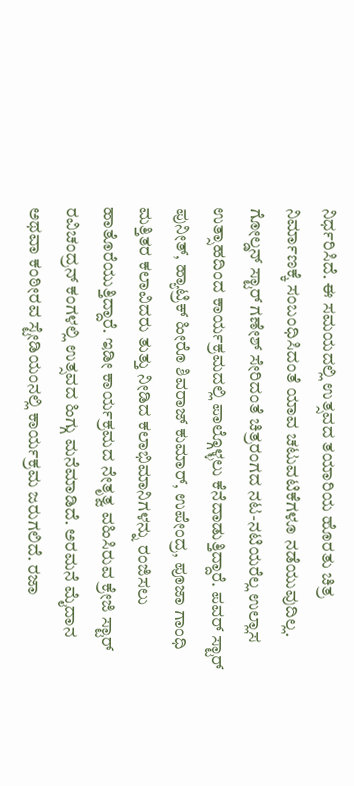ನಿರ್ಧರಿಸಿದೆ. ಈ ಸಮಯದಲ್ಲಿ ಉತ್ಸವದ ತಯಾರಿಯ ಹೊರತು ಚಿತ್ರ ನಿರ್ಮಾಣಕ್ಕೆ ಸಂಬಂಧಿಸಿದಂತೆ ಯಾವ ಚಟುವಟಿಕೆಗಳೂ ನಡೆಯುವುದಿಲ್ಲ.
ಗೋಲ್ಡನ್ ಸ್ಟಾರ್ ಗಣೇಶ್ ಸೇರಿದಂತೆ ಚಿತ್ರರಂಗದ ನಟ-ನಟಿಯರೆಲ್ಲ ಉಲ್ಲಾಸ ಉತ್ಸಾಹದಿಂದ ಕಾರ್ಯಕ್ರಮದಲ್ಲಿ ಪಾಲ್ಗೊಳ್ಳಲು ಕೆನೆದಾಡುತ್ತಿದ್ದಾರೆ. ಪವರ್ ಸ್ಟಾರ್ ಪುನೀತ್, ಹ್ಯಾಟ್ರಿಕ್ ಹೀರೊ ಶಿವರಾಜ್ ಕುಮಾರ್, ಉಪೇಂದ್ರ, ಪೂಜಾ ಗಾಂಧಿ ಮತ್ತಿತರ ಕಲಾವಿದರು ತುತ್ತು ನೀಡಿದ ಕಲಾಭಿಮಾನಿಗಳನ್ನು ರಂಜಿಸಲು ಹಾತೊರೆಯುತ್ತಿದ್ದಾರೆ. ಇಡೀ ಕಾರ್ಯಕ್ರಮದ ನೇತೃತ್ವ ವಹಿಸಿರುವ ಕ್ರೇಜಿ ಸ್ಟಾರ್ ರವಿಚಂದ್ರನ್ ಕಂಗಳಲ್ಲಿ ಉತ್ಸವದ ಹಿಗ್ಗು ಮನೆಮಾಡಿದೆ. ಅರಮನೆ ಮೈದಾನ ಅಥವಾ ಕಂಠೀರವ ಸ್ಟೇಡಿಯಂನಲ್ಲಿ ಕಾರ್ಯಕ್ರಮ ಜರುಗಲಿದೆ. ರಜಾ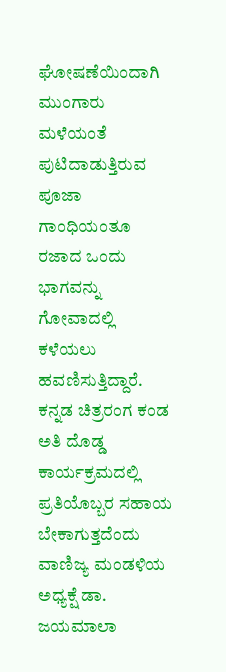ಘೋಷಣೆಯಿಂದಾಗಿ ಮುಂಗಾರು ಮಳೆಯಂತೆ ಪುಟಿದಾಡುತ್ತಿರುವ ಪೂಜಾ ಗಾಂಧಿಯಂತೂ ರಜಾದ ಒಂದು ಭಾಗವನ್ನು ಗೋವಾದಲ್ಲಿ ಕಳೆಯಲು ಹವಣಿಸುತ್ತಿದ್ದಾರೆ.
ಕನ್ನಡ ಚಿತ್ರರಂಗ ಕಂಡ ಅತಿ ದೊಡ್ಡ ಕಾರ್ಯಕ್ರಮದಲ್ಲಿ ಪ್ರತಿಯೊಬ್ಬರ ಸಹಾಯ ಬೇಕಾಗುತ್ತದೆಂದು ವಾಣಿಜ್ಯ ಮಂಡಳಿಯ ಅಧ್ಯಕ್ಷೆ ಡಾ. ಜಯಮಾಲಾ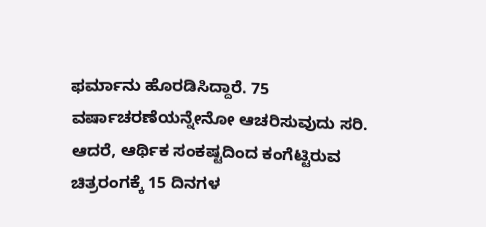ಫರ್ಮಾನು ಹೊರಡಿಸಿದ್ದಾರೆ. 75 ವರ್ಷಾಚರಣೆಯನ್ನೇನೋ ಆಚರಿಸುವುದು ಸರಿ. ಆದರೆ, ಆರ್ಥಿಕ ಸಂಕಷ್ಟದಿಂದ ಕಂಗೆಟ್ಟಿರುವ ಚಿತ್ರರಂಗಕ್ಕೆ 15 ದಿನಗಳ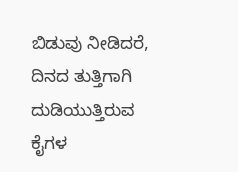ಬಿಡುವು ನೀಡಿದರೆ, ದಿನದ ತುತ್ತಿಗಾಗಿ ದುಡಿಯುತ್ತಿರುವ ಕೈಗಳ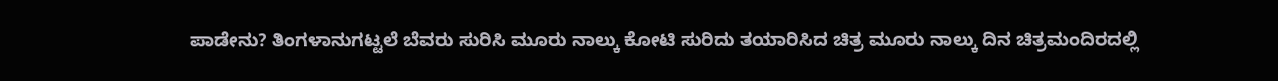ಪಾಡೇನು? ತಿಂಗಳಾನುಗಟ್ಟಲೆ ಬೆವರು ಸುರಿಸಿ ಮೂರು ನಾಲ್ಕು ಕೋಟಿ ಸುರಿದು ತಯಾರಿಸಿದ ಚಿತ್ರ ಮೂರು ನಾಲ್ಕು ದಿನ ಚಿತ್ರಮಂದಿರದಲ್ಲಿ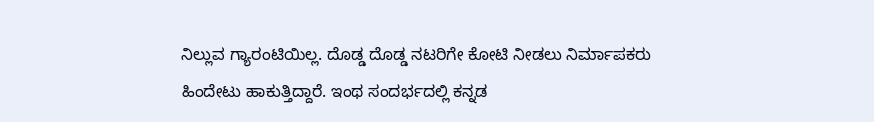ನಿಲ್ಲುವ ಗ್ಯಾರಂಟಿಯಿಲ್ಲ. ದೊಡ್ಡ ದೊಡ್ಡ ನಟರಿಗೇ ಕೋಟಿ ನೀಡಲು ನಿರ್ಮಾಪಕರು ಹಿಂದೇಟು ಹಾಕುತ್ತಿದ್ದಾರೆ. ಇಂಥ ಸಂದರ್ಭದಲ್ಲಿ ಕನ್ನಡ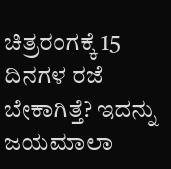ಚಿತ್ರರಂಗಕ್ಕೆ 15 ದಿನಗಳ ರಜೆ ಬೇಕಾಗಿತ್ತೆ? ಇದನ್ನು ಜಯಮಾಲಾ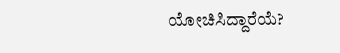ಯೋಚಿಸಿದ್ದಾರೆಯೆ?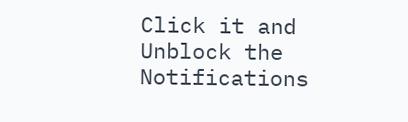Click it and Unblock the Notifications